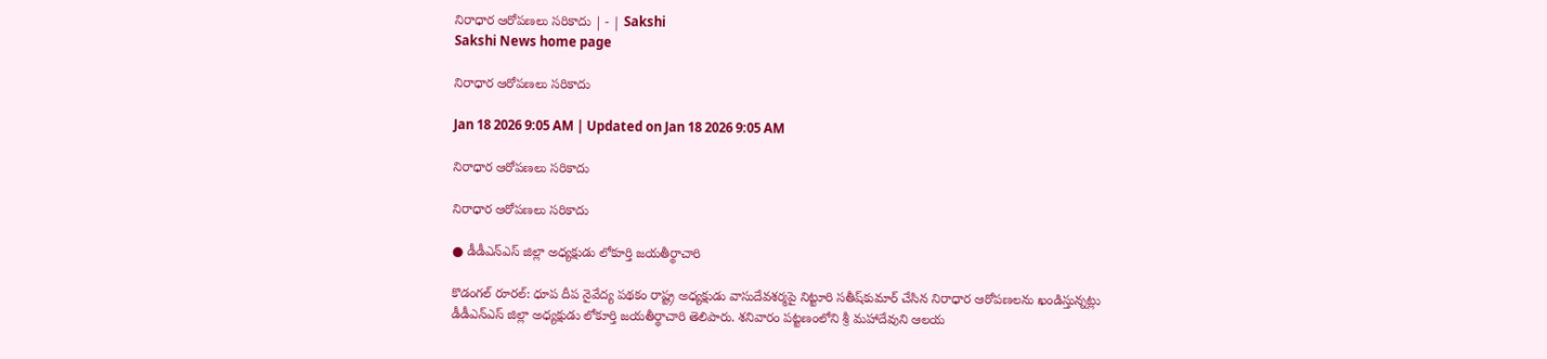నిరాధార ఆరోపణలు సరికాదు | - | Sakshi
Sakshi News home page

నిరాధార ఆరోపణలు సరికాదు

Jan 18 2026 9:05 AM | Updated on Jan 18 2026 9:05 AM

నిరాధార ఆరోపణలు సరికాదు

నిరాధార ఆరోపణలు సరికాదు

● డీడీఎన్‌ఎస్‌ జిల్లా అధ్యక్షుడు లోకూర్తి జయతీర్థాచారి

కొడంగల్‌ రూరల్‌: ధూప దీప నైవేద్య పథకం రాష్ట్ర అధ్యక్షుడు వాసుదేవశర్మపై నిట్టూరి సతీష్‌కుమార్‌ చేసిన నిరాధార ఆరోపణలను ఖండిస్తున్నట్లు డీడీఎన్‌ఎస్‌ జిల్లా అధ్యక్షుడు లోకూర్తి జయతీర్థాచారి తెలిపారు. శనివారం పట్టణంలోని శ్రీ మహాదేవుని ఆలయ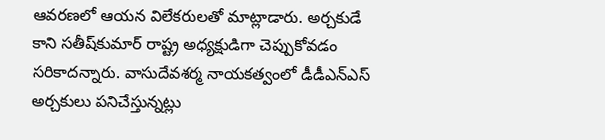ఆవరణలో ఆయన విలేకరులతో మాట్లాడారు. అర్చకుడే కాని సతీష్‌కుమార్‌ రాష్ట్ర అధ్యక్షుడిగా చెప్పుకోవడం సరికాదన్నారు. వాసుదేవశర్మ నాయకత్వంలో డీడీఎన్‌ఎస్‌ అర్చకులు పనిచేస్తున్నట్లు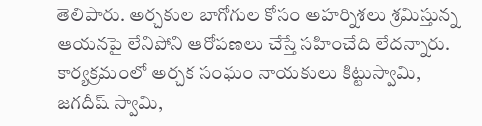తెలిపారు. అర్చకుల బాగోగుల కోసం అహర్నిశలు శ్రమిస్తున్న ఆయనపై లేనిపోని ఆరోపణలు చేస్తే సహించేది లేదన్నారు. కార్యక్రమంలో అర్చక సంఘం నాయకులు కిట్టుస్వామి, జగదీష్‌ స్వామి,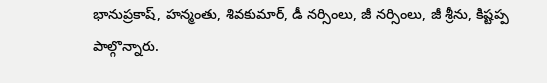భానుప్రకాష్‌, హన్మంతు, శివకుమార్‌, డీ నర్సింలు, జీ నర్సింలు, జీ శ్రీను, కిష్టప్ప పాల్గొన్నారు.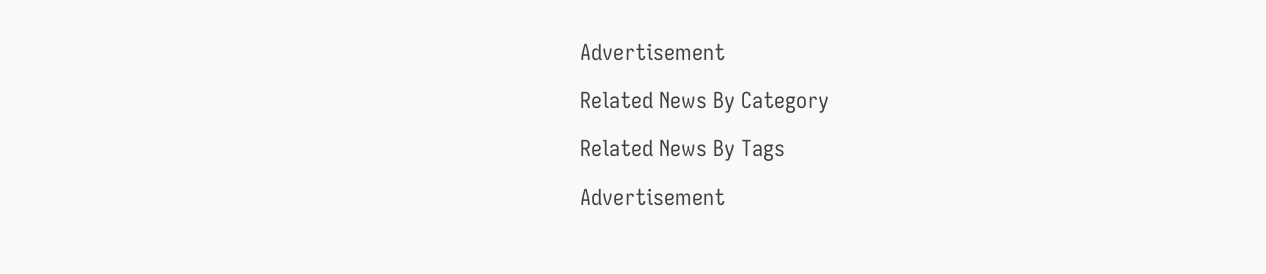Advertisement

Related News By Category

Related News By Tags

Advertisement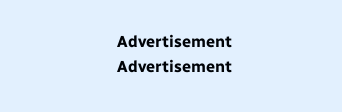Advertisement
Advertisement